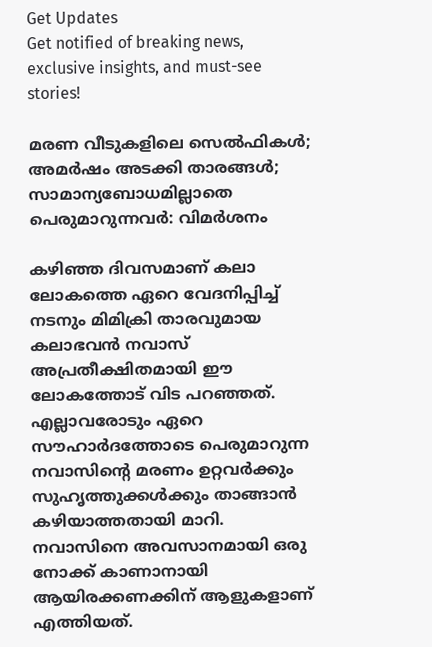Get Updates
Get notified of breaking news, exclusive insights, and must-see stories!

മരണ വീടുകളിലെ സെല്‍ഫികള്‍; അമര്‍ഷം അടക്കി താരങ്ങള്‍; സാമാന്യബോധമില്ലാതെ പെരുമാറുന്നവര്‍: വിമര്‍ശനം

കഴിഞ്ഞ ദിവസമാണ് കലാ ലോകത്തെ ഏറെ വേദനിപ്പിച്ച് നടനും മിമിക്രി താരവുമായ കലാഭവന്‍ നവാസ് അപ്രതീക്ഷിതമായി ഈ ലോകത്തോട് വിട പറഞ്ഞത്. എല്ലാവരോടും ഏറെ സൗഹാര്‍ദത്തോടെ പെരുമാറുന്ന നവാസിന്റെ മരണം ഉറ്റവര്‍ക്കും സുഹൃത്തുക്കള്‍ക്കും താങ്ങാന്‍ കഴിയാത്തതായി മാറി. നവാസിനെ അവസാനമായി ഒരു നോക്ക് കാണാനായി ആയിരക്കണക്കിന് ആളുകളാണ് എത്തിയത്.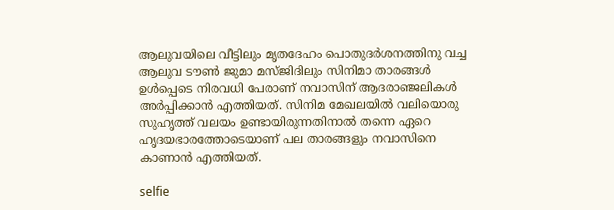ആലുവയിലെ വീട്ടിലും മൃതദേഹം പൊതുദര്‍ശനത്തിനു വച്ച ആലുവ ടൗണ്‍ ജുമാ മസ്ജിദിലും സിനിമാ താരങ്ങള്‍ ഉള്‍പ്പെടെ നിരവധി പേരാണ് നവാസിന് ആദരാഞ്ജലികള്‍ അര്‍പ്പിക്കാന്‍ എത്തിയത്. സിനിമ മേഖലയില്‍ വലിയൊരു സുഹൃത്ത് വലയം ഉണ്ടായിരുന്നതിനാല്‍ തന്നെ ഏറെ ഹൃദയഭാരത്തോടെയാണ് പല താരങ്ങളും നവാസിനെ കാണാന്‍ എത്തിയത്.

selfie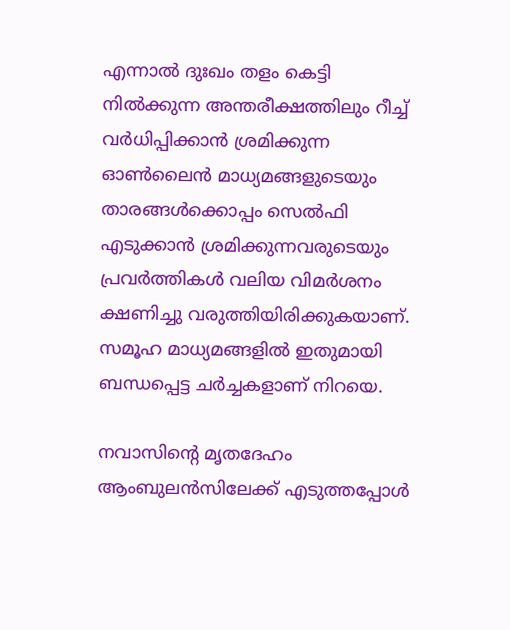എന്നാല്‍ ദുഃഖം തളം കെട്ടി നില്‍ക്കുന്ന അന്തരീക്ഷത്തിലും റീച്ച് വര്‍ധിപ്പിക്കാന്‍ ശ്രമിക്കുന്ന ഓണ്‍ലൈന്‍ മാധ്യമങ്ങളുടെയും താരങ്ങള്‍ക്കൊപ്പം സെല്‍ഫി എടുക്കാന്‍ ശ്രമിക്കുന്നവരുടെയും പ്രവര്‍ത്തികള്‍ വലിയ വിമര്‍ശനം ക്ഷണിച്ചു വരുത്തിയിരിക്കുകയാണ്. സമൂഹ മാധ്യമങ്ങളില്‍ ഇതുമായി ബന്ധപ്പെട്ട ചര്‍ച്ചകളാണ് നിറയെ.

നവാസിന്റെ മൃതദേഹം ആംബുലന്‍സിലേക്ക് എടുത്തപ്പോള്‍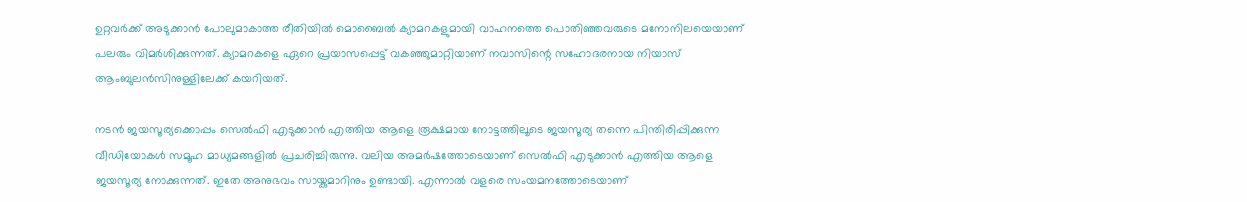ഉറ്റവര്‍ക്ക് അടുക്കാന്‍ പോലുമാകാത്ത രീതിയില്‍ മൊബൈല്‍ ക്യാമറകളുമായി വാഹനത്തെ പൊതിഞ്ഞവരുടെ മനോനിലയെയാണ് പലരും വിമര്‍ശിക്കുന്നത്. ക്യാമറകളെ ഏറെ പ്രയാസപ്പെട്ട് വകഞ്ഞുമാറ്റിയാണ് നവാസിന്റെ സഹോദരനായ നിയാസ് ആംബുലന്‍സിനുള്ളിലേക്ക് കയറിയത്.

നടന്‍ ജയസൂര്യക്കൊപ്പം സെല്‍ഫി എടുക്കാന്‍ എത്തിയ ആളെ രൂക്ഷമായ നോട്ടത്തിലൂടെ ജയസൂര്യ തന്നെ പിന്തിരിപ്പിക്കുന്ന വീഡിയോകള്‍ സമൂഹ മാധ്യമങ്ങളില്‍ പ്രചരിച്ചിരുന്നു. വലിയ അമര്‍ഷത്തോടെയാണ് സെല്‍ഫി എടുക്കാന്‍ എത്തിയ ആളെ ജയസൂര്യ നോക്കുന്നത്. ഇതേ അനുഭവം സായ്കുമാറിനും ഉണ്ടായി. എന്നാല്‍ വളരെ സംയമനത്തോടെയാണ്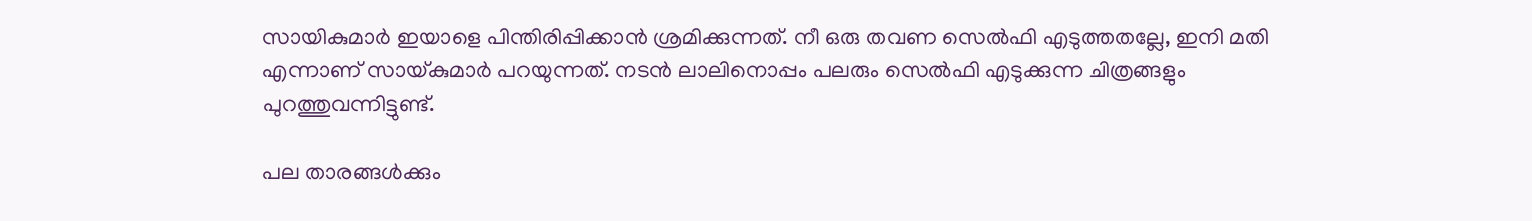സായികുമാര്‍ ഇയാളെ പിന്തിരിപ്പിക്കാന്‍ ശ്രമിക്കുന്നത്. നീ ഒരു തവണ സെല്‍ഫി എടുത്തതല്ലേ, ഇനി മതി എന്നാണ് സായ്കുമാര്‍ പറയുന്നത്. നടന്‍ ലാലിനൊപ്പം പലരും സെല്‍ഫി എടുക്കുന്ന ചിത്രങ്ങളും പുറത്തുവന്നിട്ടുണ്ട്.

പല താരങ്ങള്‍ക്കും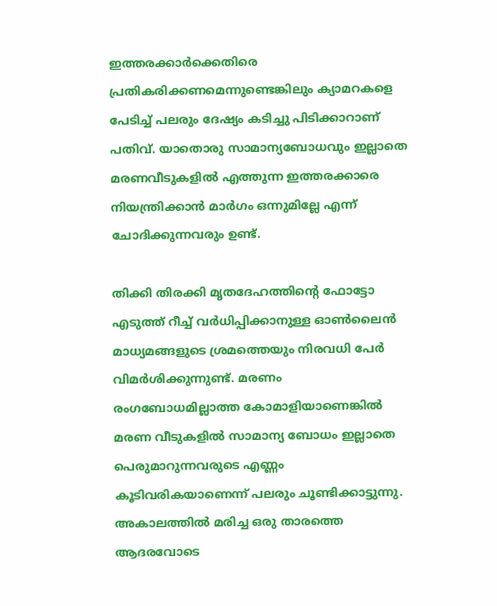ഇത്തരക്കാര്‍ക്കെതിരെ പ്രതികരിക്കണമെന്നുണ്ടെങ്കിലും ക്യാമറകളെ പേടിച്ച് പലരും ദേഷ്യം കടിച്ചു പിടിക്കാറാണ് പതിവ്. യാതൊരു സാമാന്യബോധവും ഇല്ലാതെ മരണവീടുകളില്‍ എത്തുന്ന ഇത്തരക്കാരെ നിയന്ത്രിക്കാന്‍ മാര്‍ഗം ഒന്നുമില്ലേ എന്ന് ചോദിക്കുന്നവരും ഉണ്ട്.

തിക്കി തിരക്കി മൃതദേഹത്തിന്റെ ഫോട്ടോ എടുത്ത് റീച്ച് വര്‍ധിപ്പിക്കാനുള്ള ഓണ്‍ലൈന്‍ മാധ്യമങ്ങളുടെ ശ്രമത്തെയും നിരവധി പേര്‍ വിമര്‍ശിക്കുന്നുണ്ട്. മരണം രംഗബോധമില്ലാത്ത കോമാളിയാണെങ്കില്‍ മരണ വീടുകളില്‍ സാമാന്യ ബോധം ഇല്ലാതെ പെരുമാറുന്നവരുടെ എണ്ണം കൂടിവരികയാണെന്ന് പലരും ചൂണ്ടിക്കാട്ടുന്നു. അകാലത്തില്‍ മരിച്ച ഒരു താരത്തെ ആദരവോടെ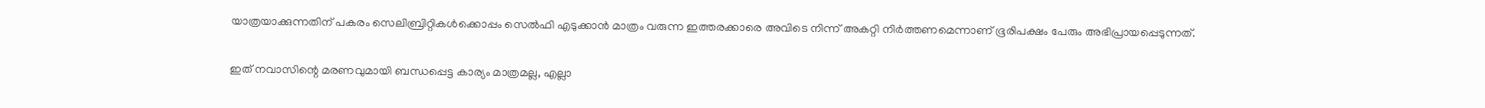യാത്രയാക്കുന്നതിന് പകരം സെലിബ്രിറ്റികള്‍ക്കൊപ്പം സെല്‍ഫി എടുക്കാന്‍ മാത്രം വരുന്ന ഇത്തരക്കാരെ അവിടെ നിന്ന് അകറ്റി നിര്‍ത്തണമെന്നാണ് ഭൂരിപക്ഷം പേരും അഭിപ്രായപ്പെടുന്നത്.

ഇത് നവാസിന്റെ മരണവുമായി ബന്ധപ്പെട്ട കാര്യം മാത്രമല്ല, എല്ലാ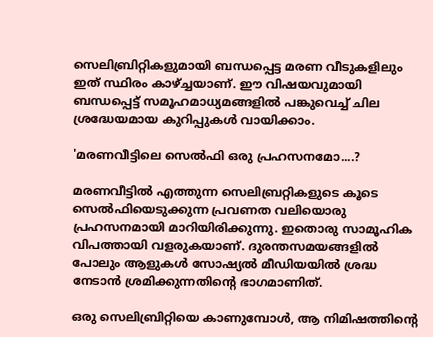സെലിബ്രിറ്റികളുമായി ബന്ധപ്പെട്ട മരണ വീടുകളിലും ഇത് സ്ഥിരം കാഴ്ച്ചയാണ്. ഈ വിഷയവുമായി ബന്ധപ്പെട്ട് സമൂഹമാധ്യമങ്ങളില്‍ പങ്കുവെച്ച് ചില ശ്രദ്ധേയമായ കുറിപ്പുകള്‍ വായിക്കാം.

'മരണവീട്ടിലെ സെല്‍ഫി ഒരു പ്രഹസനമോ....?

മരണവീട്ടില്‍ എത്തുന്ന സെലിബ്രറ്റികളുടെ കൂടെ സെല്‍ഫിയെടുക്കുന്ന പ്രവണത വലിയൊരു പ്രഹസനമായി മാറിയിരിക്കുന്നു. ഇതൊരു സാമൂഹിക വിപത്തായി വളരുകയാണ്. ദുരന്തസമയങ്ങളില്‍ പോലും ആളുകള്‍ സോഷ്യല്‍ മീഡിയയില്‍ ശ്രദ്ധ നേടാന്‍ ശ്രമിക്കുന്നതിന്റെ ഭാഗമാണിത്.

ഒരു സെലിബ്രിറ്റിയെ കാണുമ്പോള്‍, ആ നിമിഷത്തിന്റെ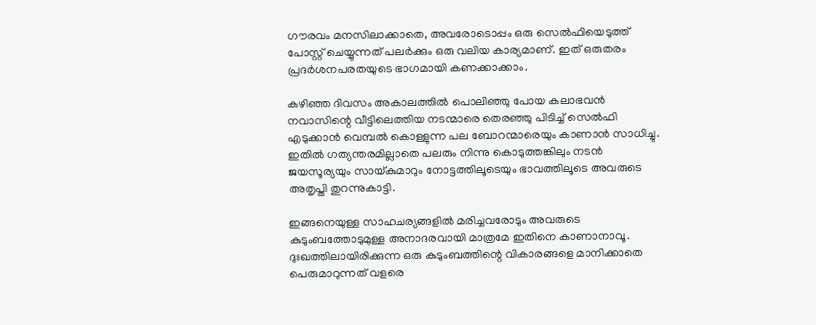ഗൗരവം മനസിലാക്കാതെ, അവരോടൊപ്പം ഒരു സെല്‍ഫിയെടുത്ത് പോസ്റ്റ് ചെയ്യുന്നത് പലര്‍ക്കും ഒരു വലിയ കാര്യമാണ്. ഇത് ഒരുതരം പ്രദര്‍ശനപരതയുടെ ഭാഗമായി കണക്കാക്കാം.

കഴിഞ്ഞ ദിവസം അകാലത്തില്‍ പൊലിഞ്ഞു പോയ കലാഭവന്‍ നവാസിന്റെ വീട്ടിലെത്തിയ നടന്മാരെ തെരഞ്ഞു പിടിച്ച് സെല്‍ഫി എടുക്കാന്‍ വെമ്പല്‍ കൊള്ളുന്ന പല ബോറന്മാരെയും കാണാന്‍ സാധിച്ചു. ഇതില്‍ ഗത്യന്തരമില്ലാതെ പലരും നിന്നു കൊടുത്തങ്കിലും നടന്‍ ജയസൂര്യയും സായ്കുമാറും നോട്ടത്തിലൂടെയും ഭാവത്തിലൂടെ അവരുടെ അതൃപ്തി തുറന്നുകാട്ടി.

ഇങ്ങനെയുള്ള സാഹചര്യങ്ങളില്‍ മരിച്ചവരോടും അവരുടെ കുടുംബത്തോടുമുള്ള അനാദരവായി മാത്രമേ ഇതിനെ കാണാനാവൂ. ദുഃഖത്തിലായിരിക്കുന്ന ഒരു കുടുംബത്തിന്റെ വികാരങ്ങളെ മാനിക്കാതെ പെരുമാറുന്നത് വളരെ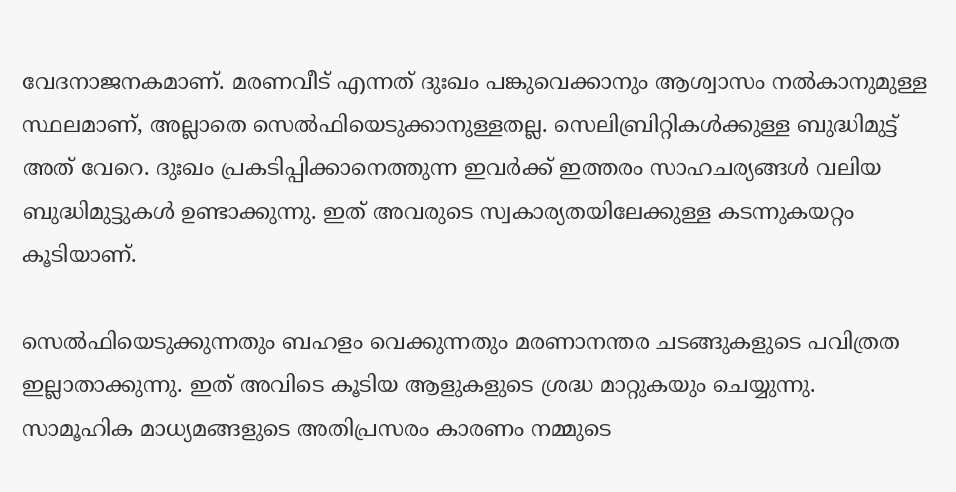വേദനാജനകമാണ്. മരണവീട് എന്നത് ദുഃഖം പങ്കുവെക്കാനും ആശ്വാസം നല്‍കാനുമുള്ള സ്ഥലമാണ്, അല്ലാതെ സെല്‍ഫിയെടുക്കാനുള്ളതല്ല. സെലിബ്രിറ്റികള്‍ക്കുള്ള ബുദ്ധിമുട്ട് അത് വേറെ. ദുഃഖം പ്രകടിപ്പിക്കാനെത്തുന്ന ഇവര്‍ക്ക് ഇത്തരം സാഹചര്യങ്ങള്‍ വലിയ ബുദ്ധിമുട്ടുകള്‍ ഉണ്ടാക്കുന്നു. ഇത് അവരുടെ സ്വകാര്യതയിലേക്കുള്ള കടന്നുകയറ്റം കൂടിയാണ്.

സെല്‍ഫിയെടുക്കുന്നതും ബഹളം വെക്കുന്നതും മരണാനന്തര ചടങ്ങുകളുടെ പവിത്രത ഇല്ലാതാക്കുന്നു. ഇത് അവിടെ കൂടിയ ആളുകളുടെ ശ്രദ്ധ മാറ്റുകയും ചെയ്യുന്നു.
സാമൂഹിക മാധ്യമങ്ങളുടെ അതിപ്രസരം കാരണം നമ്മുടെ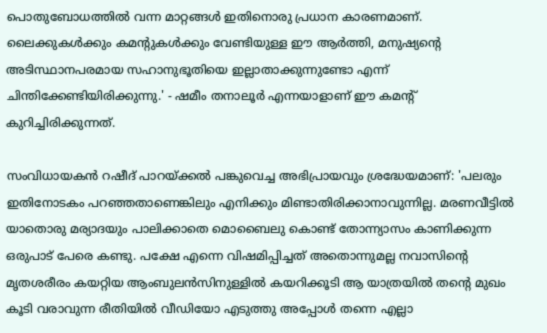പൊതുബോധത്തില്‍ വന്ന മാറ്റങ്ങള്‍ ഇതിനൊരു പ്രധാന കാരണമാണ്. ലൈക്കുകള്‍ക്കും കമന്റുകള്‍ക്കും വേണ്ടിയുള്ള ഈ ആര്‍ത്തി, മനുഷ്യന്റെ അടിസ്ഥാനപരമായ സഹാനുഭൂതിയെ ഇല്ലാതാക്കുന്നുണ്ടോ എന്ന് ചിന്തിക്കേണ്ടിയിരിക്കുന്നു.' - ഷമീം തനാലൂര്‍ എന്നയാളാണ് ഈ കമന്റ് കുറിച്ചിരിക്കുന്നത്.

സംവിധായകന്‍ റഷീദ് പാറയ്ക്കല്‍ പങ്കുവെച്ച അഭിപ്രായവും ശ്രദ്ധേയമാണ്: 'പലരും ഇതിനോടകം പറഞ്ഞതാണെങ്കിലും എനിക്കും മിണ്ടാതിരിക്കാനാവുന്നില്ല. മരണവീട്ടില്‍ യാതൊരു മര്യാദയും പാലിക്കാതെ മൊബൈലു കൊണ്ട് തോന്ന്യാസം കാണിക്കുന്ന
ഒരുപാട് പേരെ കണ്ടു. പക്ഷേ എന്നെ വിഷമിപ്പിച്ചത് അതൊന്നുമല്ല നവാസിന്റെ മൃതശരീരം കയറ്റിയ ആംബുലന്‍സിനുള്ളില്‍ കയറിക്കൂടി ആ യാത്രയില്‍ തന്റെ മുഖം കൂടി വരാവുന്ന രീതിയില്‍ വീഡിയോ എടുത്തു അപ്പോള്‍ തന്നെ എല്ലാ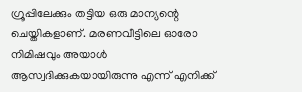ഗ്രൂപ്പിലേക്കും തട്ടിയ ഒരു മാന്യന്റെ ചെയ്തികളാണ്. മരണവീട്ടിലെ ഓരോ നിമിഷവും അയാള്‍ ആസ്വദിക്കുകയായിരുന്നു എന്ന് എനിക്ക്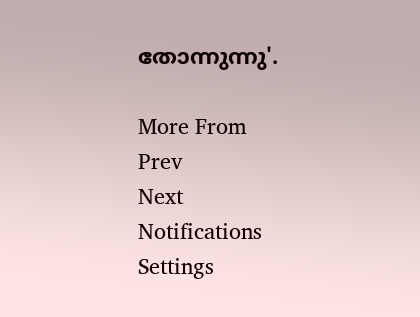തോന്നുന്നു'.

More From
Prev
Next
Notifications
Settings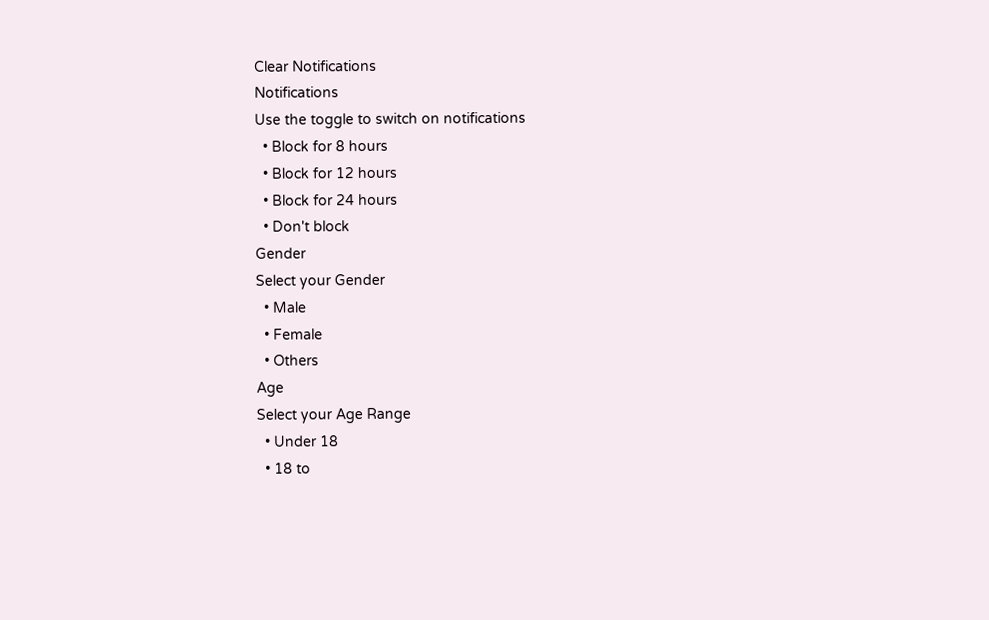Clear Notifications
Notifications
Use the toggle to switch on notifications
  • Block for 8 hours
  • Block for 12 hours
  • Block for 24 hours
  • Don't block
Gender
Select your Gender
  • Male
  • Female
  • Others
Age
Select your Age Range
  • Under 18
  • 18 to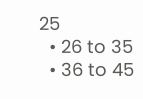25
  • 26 to 35
  • 36 to 45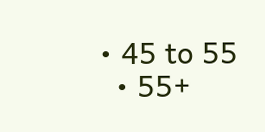• 45 to 55
  • 55+